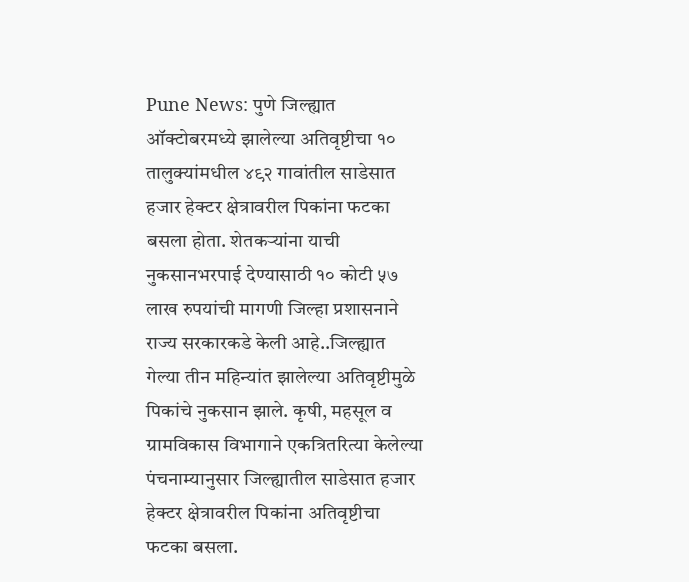Pune News: पुणे जिल्ह्यात ऑक्टोबरमध्ये झालेल्या अतिवृष्टीचा १० तालुक्यांमधील ४९२ गावांतील साडेसात हजार हेक्टर क्षेत्रावरील पिकांना फटका बसला होता. शेतकऱ्यांना याची नुकसानभरपाई देण्यासाठी १० कोटी ५७ लाख रुपयांची मागणी जिल्हा प्रशासनाने राज्य सरकारकडे केली आहे..जिल्ह्यात गेल्या तीन महिन्यांत झालेल्या अतिवृष्टीमुळे पिकांचे नुकसान झाले. कृषी, महसूल व ग्रामविकास विभागाने एकत्रितरित्या केलेल्या पंचनाम्यानुसार जिल्ह्यातील साडेसात हजार हेक्टर क्षेत्रावरील पिकांना अतिवृष्टीचा फटका बसला.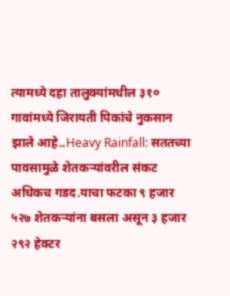त्यामध्ये दहा तालुक्यांमधील ३१० गावांमध्ये जिरायती पिकांचे नुकसान झाले आहे..Heavy Rainfall: सततच्या पावसामुळे शेतकऱ्यांवरील संकट अधिकच गडद.याचा फटका ९ हजार ५२७ शेतकऱ्यांना बसला असून ३ हजार २९२ हेक्टर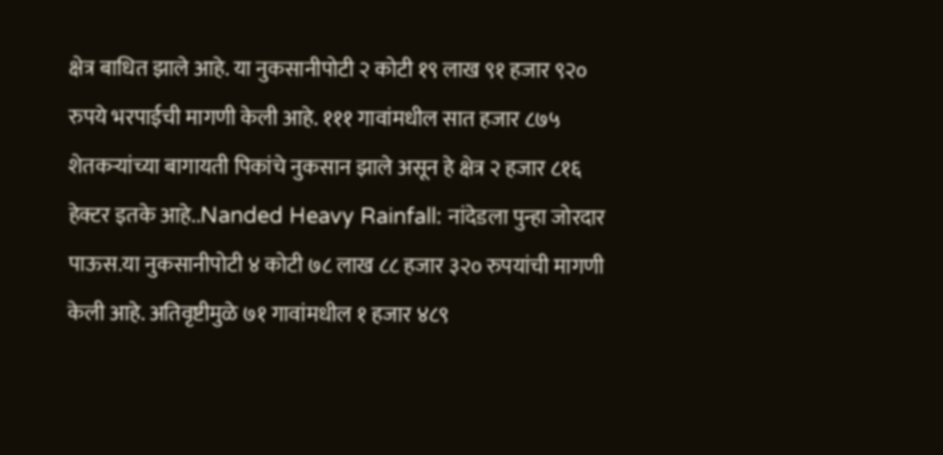क्षेत्र बाधित झाले आहे. या नुकसानीपोटी २ कोटी १९ लाख ९१ हजार ९२० रुपये भरपाईची मागणी केली आहे. १११ गावांमधील सात हजार ८७५ शेतकऱ्यांच्या बागायती पिकांचे नुकसान झाले असून हे क्षेत्र २ हजार ८१६ हेक्टर इतके आहे..Nanded Heavy Rainfall: नांदेडला पुन्हा जोरदार पाऊस.या नुकसानीपोटी ४ कोटी ७८ लाख ८८ हजार ३२० रुपयांची मागणी केली आहे. अतिवृष्टीमुळे ७१ गावांमधील १ हजार ४८९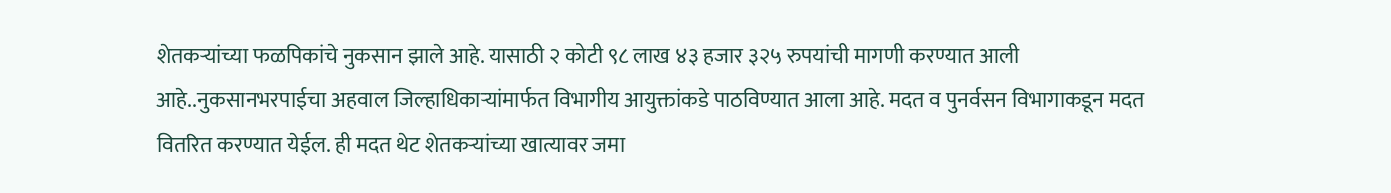शेतकऱ्यांच्या फळपिकांचे नुकसान झाले आहे. यासाठी २ कोटी ९८ लाख ४३ हजार ३२५ रुपयांची मागणी करण्यात आली आहे..नुकसानभरपाईचा अहवाल जिल्हाधिकाऱ्यांमार्फत विभागीय आयुक्तांकडे पाठविण्यात आला आहे. मदत व पुनर्वसन विभागाकडून मदत वितरित करण्यात येईल. ही मदत थेट शेतकऱ्यांच्या खात्यावर जमा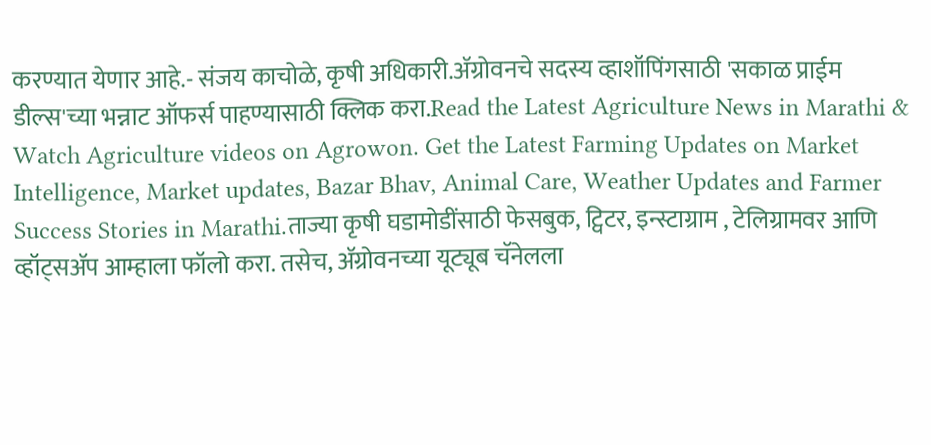करण्यात येणार आहे.- संजय काचोळे, कृषी अधिकारी.ॲग्रोवनचे सदस्य व्हाशॉपिंगसाठी 'सकाळ प्राईम डील्स'च्या भन्नाट ऑफर्स पाहण्यासाठी क्लिक करा.Read the Latest Agriculture News in Marathi & Watch Agriculture videos on Agrowon. Get the Latest Farming Updates on Market Intelligence, Market updates, Bazar Bhav, Animal Care, Weather Updates and Farmer Success Stories in Marathi.ताज्या कृषी घडामोडींसाठी फेसबुक, ट्विटर, इन्स्टाग्राम , टेलिग्रामवर आणि व्हॉट्सॲप आम्हाला फॉलो करा. तसेच, ॲग्रोवनच्या यूट्यूब चॅनेलला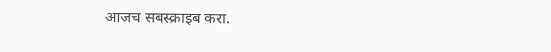आजच सबस्क्राइब करा.